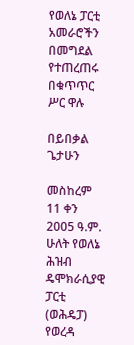የወለኔ ፓርቲ አመራሮችን በመግደል የተጠረጠሩ በቁጥጥር ሥር ዋሉ

በይበቃል ጌታሁን

መስከረም 11 ቀን 2005 ዓ.ም. ሁለት የወለኔ ሕዝብ ዴሞክራሲያዊ ፓርቲ (ወሕዴፓ) የወረዳ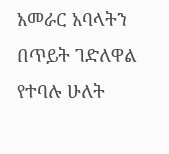አመራር አባላትን በጥይት ገድለዋል የተባሉ ሁለት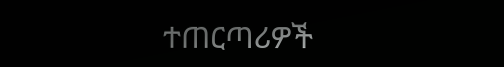ተጠርጣሪዎች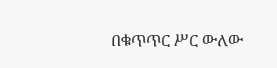በቁጥጥር ሥር ውለው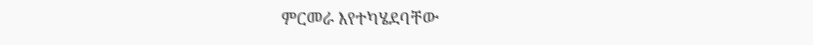ምርመራ እየተካሄደባቸው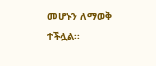መሆኑን ለማወቅ ተችሏል፡፡